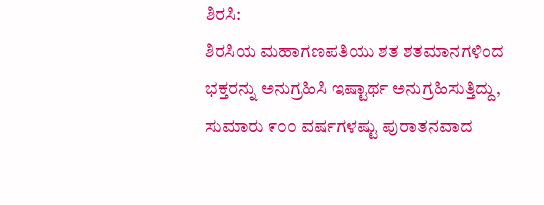ಶಿರಸಿ:
ಶಿರಸಿಯ ಮಹಾಗಣಪತಿಯು ಶತ ಶತಮಾನಗಳಿಂದ ಭಕ್ತರನ್ನು ಅನುಗ್ರಹಿಸಿ ಇಷ್ಟಾರ್ಥ ಅನುಗ್ರಹಿಸುತ್ತಿದ್ದು, ಸುಮಾರು ೯೦೦ ವರ್ಷಗಳಷ್ಟು ಪುರಾತನವಾದ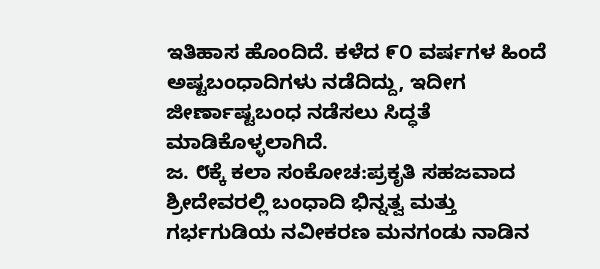ಇತಿಹಾಸ ಹೊಂದಿದೆ. ಕಳೆದ ೯೦ ವರ್ಷಗಳ ಹಿಂದೆ ಅಷ್ಟಬಂಧಾದಿಗಳು ನಡೆದಿದ್ದು, ಇದೀಗ ಜೀರ್ಣಾಷ್ಟಬಂಧ ನಡೆಸಲು ಸಿದ್ಧತೆ ಮಾಡಿಕೊಳ್ಳಲಾಗಿದೆ.
ಜ. ೮ಕ್ಕೆ ಕಲಾ ಸಂಕೋಚ:ಪ್ರಕೃತಿ ಸಹಜವಾದ ಶ್ರೀದೇವರಲ್ಲಿ ಬಂಧಾದಿ ಭಿನ್ನತ್ವ ಮತ್ತು ಗರ್ಭಗುಡಿಯ ನವೀಕರಣ ಮನಗಂಡು ನಾಡಿನ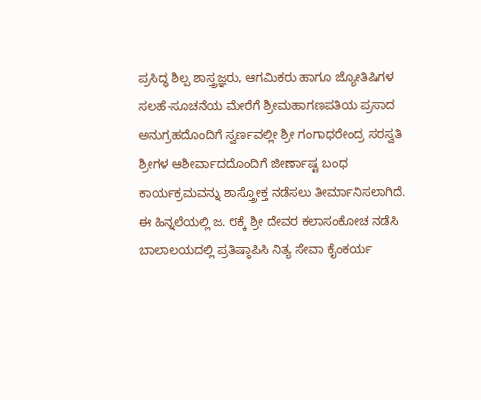ಪ್ರಸಿದ್ಧ ಶಿಲ್ಪ ಶಾಸ್ತ್ರಜ್ಞರು, ಆಗಮಿಕರು ಹಾಗೂ ಜ್ಯೋತಿಷಿಗಳ ಸಲಹೆ-ಸೂಚನೆಯ ಮೇರೆಗೆ ಶ್ರೀಮಹಾಗಣಪತಿಯ ಪ್ರಸಾದ ಅನುಗ್ರಹದೊಂದಿಗೆ ಸ್ವರ್ಣವಲ್ಲೀ ಶ್ರೀ ಗಂಗಾಧರೇಂದ್ರ ಸರಸ್ವತಿ ಶ್ರೀಗಳ ಆಶೀರ್ವಾದದೊಂದಿಗೆ ಜೀರ್ಣಾಷ್ಟ ಬಂಧ ಕಾರ್ಯಕ್ರಮವನ್ನು ಶಾಸ್ತ್ರೋಕ್ತ ನಡೆಸಲು ತೀರ್ಮಾನಿಸಲಾಗಿದೆ. ಈ ಹಿನ್ನಲೆಯಲ್ಲಿ ಜ. ೮ಕ್ಕೆ ಶ್ರೀ ದೇವರ ಕಲಾಸಂಕೋಚ ನಡೆಸಿ ಬಾಲಾಲಯದಲ್ಲಿ ಪ್ರತಿಷ್ಠಾಪಿಸಿ ನಿತ್ಯ ಸೇವಾ ಕೈಂಕರ್ಯ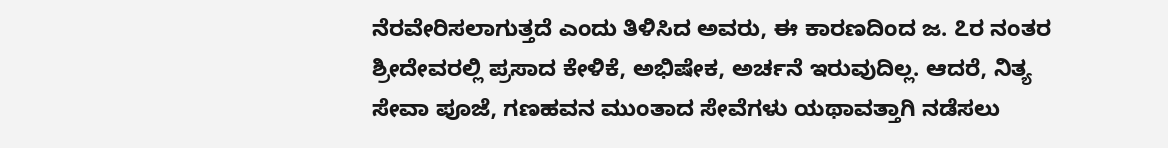ನೆರವೇರಿಸಲಾಗುತ್ತದೆ ಎಂದು ತಿಳಿಸಿದ ಅವರು, ಈ ಕಾರಣದಿಂದ ಜ. ೭ರ ನಂತರ ಶ್ರೀದೇವರಲ್ಲಿ ಪ್ರಸಾದ ಕೇಳಿಕೆ, ಅಭಿಷೇಕ, ಅರ್ಚನೆ ಇರುವುದಿಲ್ಲ. ಆದರೆ, ನಿತ್ಯ ಸೇವಾ ಪೂಜೆ, ಗಣಹವನ ಮುಂತಾದ ಸೇವೆಗಳು ಯಥಾವತ್ತಾಗಿ ನಡೆಸಲು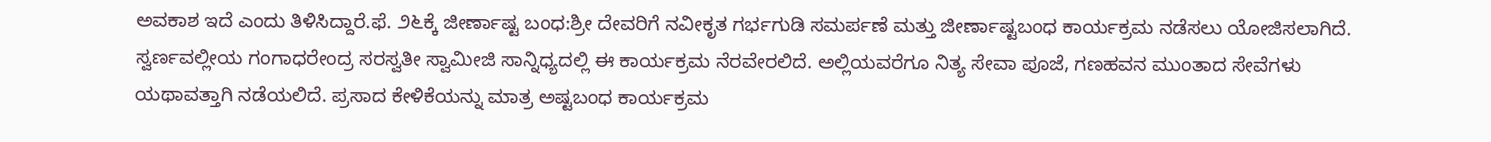ಅವಕಾಶ ಇದೆ ಎಂದು ತಿಳಿಸಿದ್ದಾರೆ.ಫೆ. ೨೬ಕ್ಕೆ ಜೀರ್ಣಾಷ್ಟ ಬಂಧ:ಶ್ರೀ ದೇವರಿಗೆ ನವೀಕೃತ ಗರ್ಭಗುಡಿ ಸಮರ್ಪಣೆ ಮತ್ತು ಜೀರ್ಣಾಷ್ಟಬಂಧ ಕಾರ್ಯಕ್ರಮ ನಡೆಸಲು ಯೋಜಿಸಲಾಗಿದೆ. ಸ್ವರ್ಣವಲ್ಲೀಯ ಗಂಗಾಧರೇಂದ್ರ ಸರಸ್ವತೀ ಸ್ವಾಮೀಜಿ ಸಾನ್ನಿಧ್ಯದಲ್ಲಿ ಈ ಕಾರ್ಯಕ್ರಮ ನೆರವೇರಲಿದೆ. ಅಲ್ಲಿಯವರೆಗೂ ನಿತ್ಯ ಸೇವಾ ಪೂಜೆ, ಗಣಹವನ ಮುಂತಾದ ಸೇವೆಗಳು ಯಥಾವತ್ತಾಗಿ ನಡೆಯಲಿದೆ. ಪ್ರಸಾದ ಕೇಳಿಕೆಯನ್ನು ಮಾತ್ರ ಅಷ್ಟಬಂಧ ಕಾರ್ಯಕ್ರಮ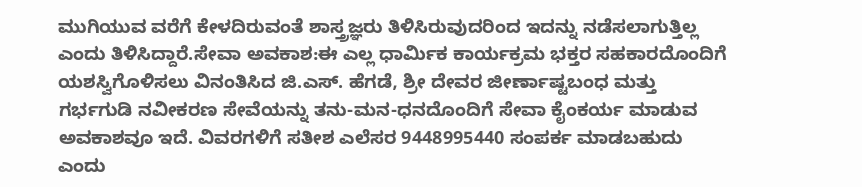ಮುಗಿಯುವ ವರೆಗೆ ಕೇಳದಿರುವಂತೆ ಶಾಸ್ತ್ರಜ್ಞರು ತಿಳಿಸಿರುವುದರಿಂದ ಇದನ್ನು ನಡೆಸಲಾಗುತ್ತಿಲ್ಲ ಎಂದು ತಿಳಿಸಿದ್ದಾರೆ.ಸೇವಾ ಅವಕಾಶ:ಈ ಎಲ್ಲ ಧಾರ್ಮಿಕ ಕಾರ್ಯಕ್ರಮ ಭಕ್ತರ ಸಹಕಾರದೊಂದಿಗೆ ಯಶಸ್ವಿಗೊಳಿಸಲು ವಿನಂತಿಸಿದ ಜಿ.ಎಸ್. ಹೆಗಡೆ, ಶ್ರೀ ದೇವರ ಜೀರ್ಣಾಷ್ಟಬಂಧ ಮತ್ತು ಗರ್ಭಗುಡಿ ನವೀಕರಣ ಸೇವೆಯನ್ನು ತನು-ಮನ-ಧನದೊಂದಿಗೆ ಸೇವಾ ಕೈಂಕರ್ಯ ಮಾಡುವ ಅವಕಾಶವೂ ಇದೆ. ವಿವರಗಳಿಗೆ ಸತೀಶ ಎಲೆಸರ 9448995440 ಸಂಪರ್ಕ ಮಾಡಬಹುದು ಎಂದು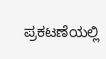ಪ್ರಕಟಣೆಯಲ್ಲಿ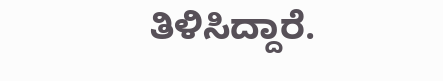ತಿಳಿಸಿದ್ದಾರೆ.